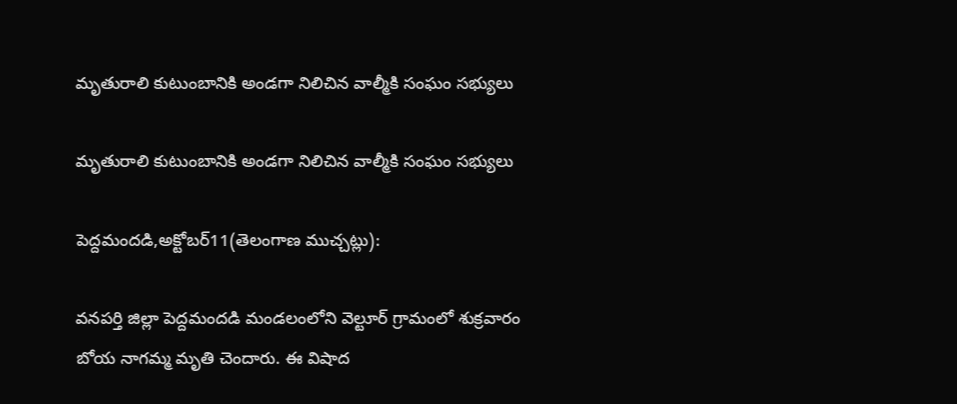మృతురాలి కుటుంబానికి అండగా నిలిచిన వాల్మీకి సంఘం సభ్యులు

మృతురాలి కుటుంబానికి అండగా నిలిచిన వాల్మీకి సంఘం సభ్యులు

పెద్దమందడి,అక్టోబర్11(తెలంగాణ ముచ్చట్లు):

వనపర్తి జిల్లా పెద్దమందడి మండలంలోని వెల్టూర్ గ్రామంలో శుక్రవారం బోయ నాగమ్మ మృతి చెందారు. ఈ విషాద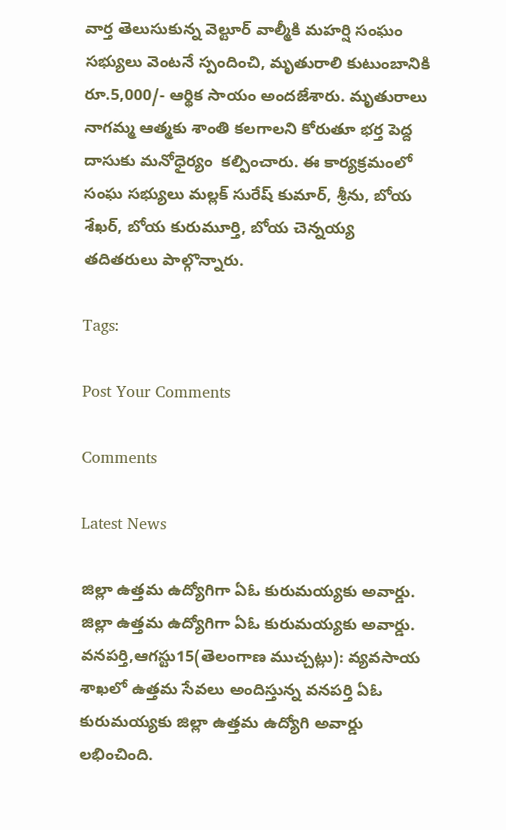వార్త తెలుసుకున్న వెల్టూర్ వాల్మీకి మహర్షి సంఘం సభ్యులు వెంటనే స్పందించి, మృతురాలి కుటుంబానికి రూ.5,000/- ఆర్థిక సాయం అందజేశారు. మృతురాలు నాగమ్మ ఆత్మకు శాంతి కలగాలని కోరుతూ భర్త పెద్ద దాసుకు మనోధైర్యం  కల్పించారు. ఈ కార్యక్రమంలో సంఘ సభ్యులు మల్లక్ సురేష్ కుమార్, శ్రీను, బోయ శేఖర్, బోయ కురుమూర్తి, బోయ చెన్నయ్య తదితరులు పాల్గొన్నారు.

Tags:

Post Your Comments

Comments

Latest News

జిల్లా ఉత్తమ ఉద్యోగిగా ఏఓ కురుమయ్యకు అవార్డు. జిల్లా ఉత్తమ ఉద్యోగిగా ఏఓ కురుమయ్యకు అవార్డు.
వనపర్తి,ఆగస్టు15(తెలంగాణ ముచ్చట్లు): వ్యవసాయ శాఖలో ఉత్తమ సేవలు అందిస్తున్న వనపర్తి ఏఓ కురుమయ్యకు జిల్లా ఉత్తమ ఉద్యోగి అవార్డు లభించింది.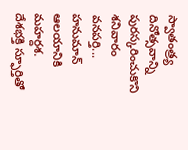స్వాతంత్ర్య దినోత్సవాన్ని పురస్కరించుకొని శనివారం వనపర్తి...
హనుమాన్ ఆలయానికి మహర్దశ.
దేశభక్తి స్ఫూర్తితో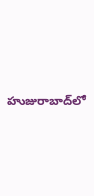హుజురాబాద్‌లో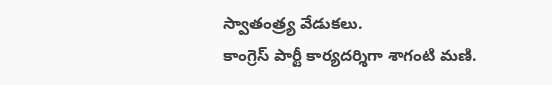స్వాతంత్ర్య వేడుకలు.
కాంగ్రెస్ పార్టీ కార్యదర్శిగా శాగంటి మణి.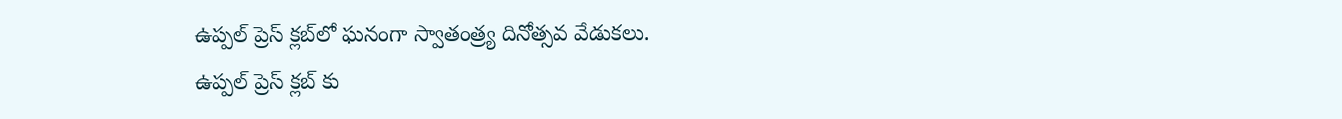ఉప్పల్ ప్రెస్ క్లబ్‌లో ఘనంగా స్వాతంత్ర్య దినోత్సవ వేడుకలు.
ఉప్పల్ ప్రెస్ క్లబ్‌ కు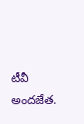టీవీ అందజేత.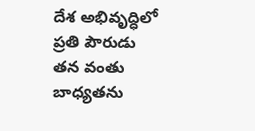దేశ అభివృద్ధిలో ప్రతి పౌరుడు తన వంతు బాధ్యతను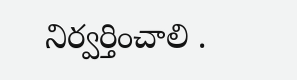నిర్వర్తించాలి .